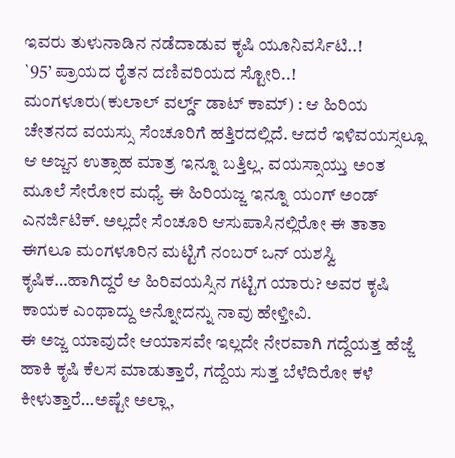ಇವರು ತುಳುನಾಡಿನ ನಡೆದಾಡುವ ಕೃಷಿ ಯೂನಿವರ್ಸಿಟಿ..!
`95’ ಪ್ರಾಯದ ರೈತನ ದಣಿವರಿಯದ ಸ್ಟೋರಿ..!
ಮಂಗಳೂರು(ಕುಲಾಲ್ ವರ್ಲ್ಡ್ ಡಾಟ್ ಕಾಮ್) : ಆ ಹಿರಿಯ ಚೇತನದ ವಯಸ್ಸು ಸೆಂಚೂರಿಗೆ ಹತ್ತಿರದಲ್ಲಿದೆ. ಆದರೆ ಇಳಿವಯಸ್ಸಲ್ಲೂ ಆ ಅಜ್ಜನ ಉತ್ಸಾಹ ಮಾತ್ರ ಇನ್ನೂ ಬತ್ತಿಲ್ಲ. ವಯಸ್ಸಾಯ್ತು ಅಂತ ಮೂಲೆ ಸೇರೋರ ಮಧ್ಯೆ ಈ ಹಿರಿಯಜ್ಜ ಇನ್ನೂ ಯಂಗ್ ಅಂಡ್ ಎನರ್ಜಿಟಿಕ್. ಅಲ್ಲದೇ ಸೆಂಚೂರಿ ಆಸುಪಾಸಿನಲ್ಲಿರೋ ಈ ತಾತಾ ಈಗಲೂ ಮಂಗಳೂರಿನ ಮಟ್ಟಿಗೆ ನಂಬರ್ ಒನ್ ಯಶಸ್ವಿ ಕೃಷಿಕ…ಹಾಗಿದ್ದರೆ ಆ ಹಿರಿವಯಸ್ಸಿನ ಗಟ್ಟಿಗ ಯಾರು? ಅವರ ಕೃಷಿ ಕಾಯಕ ಎಂಥಾದ್ದು ಅನ್ನೋದನ್ನು ನಾವು ಹೇಳ್ತೀವಿ.
ಈ ಅಜ್ಜ ಯಾವುದೇ ಆಯಾಸವೇ ಇಲ್ಲದೇ ನೇರವಾಗಿ ಗದ್ದೆಯತ್ತ ಹೆಜ್ಜೆ ಹಾಕಿ ಕೃಷಿ ಕೆಲಸ ಮಾಡುತ್ತಾರೆ, ಗದ್ದೆಯ ಸುತ್ತ ಬೆಳೆದಿರೋ ಕಳೆ ಕೀಳುತ್ತಾರೆ…ಅಷ್ಟೇ ಅಲ್ಲಾ,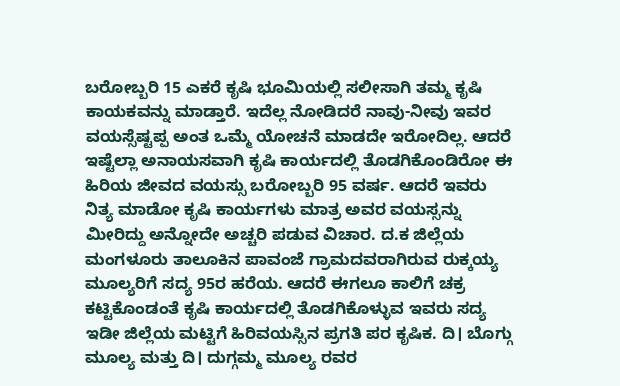ಬರೋಬ್ಬರಿ 15 ಎಕರೆ ಕೃಷಿ ಭೂಮಿಯಲ್ಲಿ ಸಲೀಸಾಗಿ ತಮ್ಮ ಕೃಷಿ ಕಾಯಕವನ್ನು ಮಾಡ್ತಾರೆ. ಇದೆಲ್ಲ ನೋಡಿದರೆ ನಾವು-ನೀವು ಇವರ ವಯಸ್ಸೆಷ್ಟಪ್ಪ ಅಂತ ಒಮ್ಮೆ ಯೋಚನೆ ಮಾಡದೇ ಇರೋದಿಲ್ಲ. ಆದರೆ ಇಷ್ಟೆಲ್ಲಾ ಅನಾಯಸವಾಗಿ ಕೃಷಿ ಕಾರ್ಯದಲ್ಲಿ ತೊಡಗಿಕೊಂಡಿರೋ ಈ ಹಿರಿಯ ಜೀವದ ವಯಸ್ಸು ಬರೋಬ್ಬರಿ 95 ವರ್ಷ. ಆದರೆ ಇವರು ನಿತ್ಯ ಮಾಡೋ ಕೃಷಿ ಕಾರ್ಯಗಳು ಮಾತ್ರ ಅವರ ವಯಸ್ಸನ್ನು ಮೀರಿದ್ದು ಅನ್ನೋದೇ ಅಚ್ಚರಿ ಪಡುವ ವಿಚಾರ. ದ.ಕ ಜಿಲ್ಲೆಯ ಮಂಗಳೂರು ತಾಲೂಕಿನ ಪಾವಂಜೆ ಗ್ರಾಮದವರಾಗಿರುವ ರುಕ್ಕಯ್ಯ ಮೂಲ್ಯರಿಗೆ ಸದ್ಯ 95ರ ಹರೆಯ. ಆದರೆ ಈಗಲೂ ಕಾಲಿಗೆ ಚಕ್ರ ಕಟ್ಟಿಕೊಂಡಂತೆ ಕೃಷಿ ಕಾರ್ಯದಲ್ಲಿ ತೊಡಗಿಕೊಳ್ಳುವ ಇವರು ಸದ್ಯ ಇಡೀ ಜಿಲ್ಲೆಯ ಮಟ್ಟಿಗೆ ಹಿರಿವಯಸ್ಸಿನ ಪ್ರಗತಿ ಪರ ಕೃಷಿಕ. ದಿ। ಬೊಗ್ಗು ಮೂಲ್ಯ ಮತ್ತು ದಿ। ದುಗ್ಗಮ್ಮ ಮೂಲ್ಯ ರವರ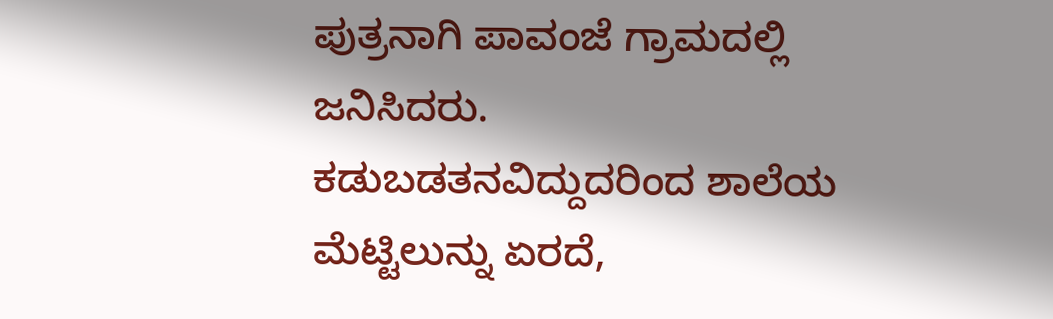ಪುತ್ರನಾಗಿ ಪಾವಂಜೆ ಗ್ರಾಮದಲ್ಲಿ ಜನಿಸಿದರು.
ಕಡುಬಡತನವಿದ್ದುದರಿಂದ ಶಾಲೆಯ ಮೆಟ್ಟಿಲುನ್ನು ಏರದೆ,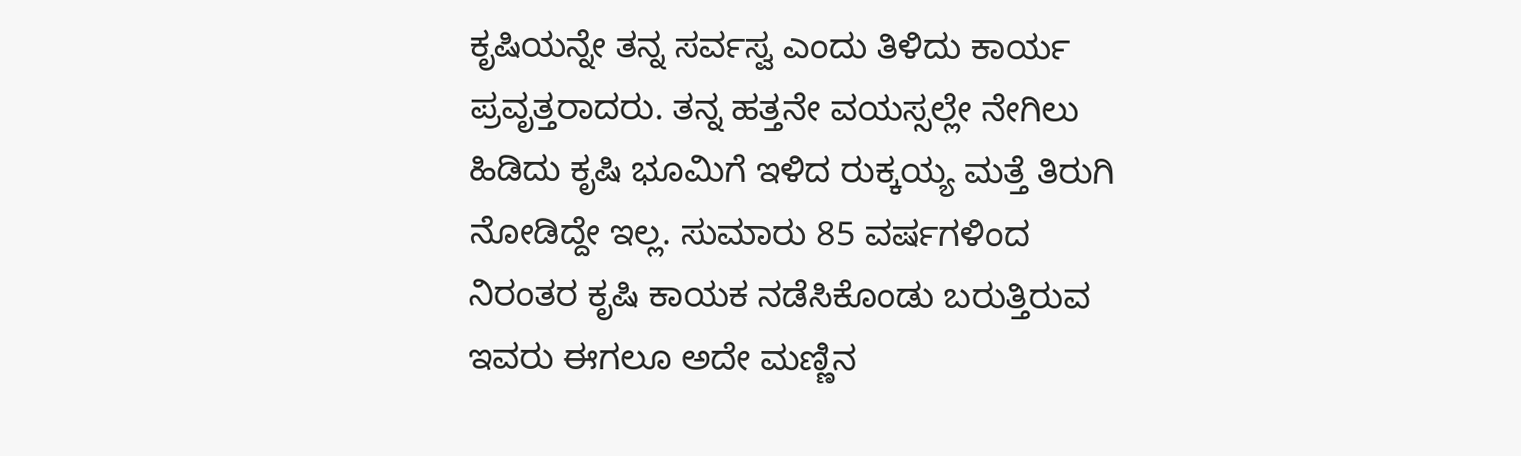ಕೃಷಿಯನ್ನೇ ತನ್ನ ಸರ್ವಸ್ವ ಎಂದು ತಿಳಿದು ಕಾರ್ಯ ಪ್ರವೃತ್ತರಾದರು. ತನ್ನ ಹತ್ತನೇ ವಯಸ್ಸಲ್ಲೇ ನೇಗಿಲು ಹಿಡಿದು ಕೃಷಿ ಭೂಮಿಗೆ ಇಳಿದ ರುಕ್ಕಯ್ಯ ಮತ್ತೆ ತಿರುಗಿ ನೋಡಿದ್ದೇ ಇಲ್ಲ. ಸುಮಾರು 85 ವರ್ಷಗಳಿಂದ ನಿರಂತರ ಕೃಷಿ ಕಾಯಕ ನಡೆಸಿಕೊಂಡು ಬರುತ್ತಿರುವ ಇವರು ಈಗಲೂ ಅದೇ ಮಣ್ಣಿನ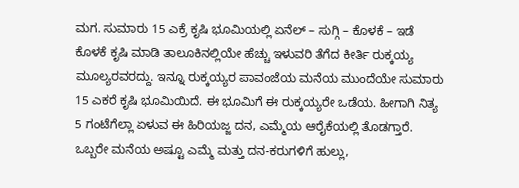ಮಗ. ಸುಮಾರು 15 ಎಕ್ರೆ ಕೃಷಿ ಭೂಮಿಯಲ್ಲಿ ಏನೆಲ್ – ಸುಗ್ಗಿ – ಕೊಳಕೆ – ಇಡೆ ಕೊಳಕೆ ಕೃಷಿ ಮಾಡಿ ತಾಲೂಕಿನಲ್ಲಿಯೇ ಹೆಚ್ಚು ಇಳುವರಿ ತೆಗೆದ ಕೀರ್ತಿ ರುಕ್ಕಯ್ಯ ಮೂಲ್ಯರವರದ್ದು. ಇನ್ನೂ ರುಕ್ಕಯ್ಯರ ಪಾವಂಜೆಯ ಮನೆಯ ಮುಂದೆಯೇ ಸುಮಾರು 15 ಎಕರೆ ಕೃಷಿ ಭೂಮಿಯಿದೆ. ಈ ಭೂಮಿಗೆ ಈ ರುಕ್ಕಯ್ಯರೇ ಒಡೆಯ. ಹೀಗಾಗಿ ನಿತ್ಯ 5 ಗಂಟೆಗೆಲ್ಲಾ ಏಳುವ ಈ ಹಿರಿಯಜ್ಜ ದನ, ಎಮ್ಮೆಯ ಆರೈಕೆಯಲ್ಲಿ ತೊಡಗ್ತಾರೆ. ಒಬ್ಬರೇ ಮನೆಯ ಅಷ್ಟೂ ಎಮ್ಮೆ ಮತ್ತು ದನ-ಕರುಗಳಿಗೆ ಹುಲ್ಲು,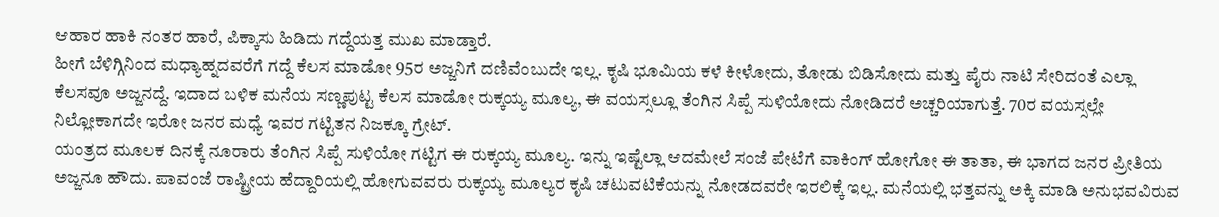ಆಹಾರ ಹಾಕಿ ನಂತರ ಹಾರೆ, ಪಿಕ್ಕಾಸು ಹಿಡಿದು ಗದ್ದೆಯತ್ತ ಮುಖ ಮಾಡ್ತಾರೆ.
ಹೀಗೆ ಬೆಳಿಗ್ಗಿನಿಂದ ಮಧ್ಯಾಹ್ನದವರೆಗೆ ಗದ್ದೆ ಕೆಲಸ ಮಾಡೋ 95ರ ಅಜ್ಜನಿಗೆ ದಣಿವೆಂಬುದೇ ಇಲ್ಲ. ಕೃಷಿ ಭೂಮಿಯ ಕಳೆ ಕೀಳೋದು, ತೋಡು ಬಿಡಿಸೋದು ಮತ್ತು ಪೈರು ನಾಟಿ ಸೇರಿದಂತೆ ಎಲ್ಲಾ ಕೆಲಸವೂ ಅಜ್ಜನದ್ದೆ. ಇದಾದ ಬಳಿಕ ಮನೆಯ ಸಣ್ಣಪುಟ್ಟ ಕೆಲಸ ಮಾಡೋ ರುಕ್ಕಯ್ಯ ಮೂಲ್ಯ, ಈ ವಯಸ್ಸಲ್ಲೂ ತೆಂಗಿನ ಸಿಪ್ಪೆ ಸುಳಿಯೋದು ನೋಡಿದರೆ ಅಚ್ಚರಿಯಾಗುತ್ತೆ. 70ರ ವಯಸ್ಸಲ್ಲೇ ನಿಲ್ಲೋಕಾಗದೇ ಇರೋ ಜನರ ಮಧ್ಯೆ ಇವರ ಗಟ್ಟಿತನ ನಿಜಕ್ಕೂ ಗ್ರೇಟ್.
ಯಂತ್ರದ ಮೂಲಕ ದಿನಕ್ಕೆ ನೂರಾರು ತೆಂಗಿನ ಸಿಪ್ಪೆ ಸುಳಿಯೋ ಗಟ್ಟಿಗ ಈ ರುಕ್ಕಯ್ಯ ಮೂಲ್ಯ. ಇನ್ನು ಇಷ್ಟೆಲ್ಲಾ ಆದಮೇಲೆ ಸಂಜೆ ಪೇಟೆಗೆ ವಾಕಿಂಗ್ ಹೋಗೋ ಈ ತಾತಾ, ಈ ಭಾಗದ ಜನರ ಪ್ರೀತಿಯ ಅಜ್ಜನೂ ಹೌದು. ಪಾವಂಜೆ ರಾಷ್ಟ್ರೀಯ ಹೆದ್ದಾರಿಯಲ್ಲಿ ಹೋಗುವವರು ರುಕ್ಕಯ್ಯ ಮೂಲ್ಯರ ಕೃಷಿ ಚಟುವಟಿಕೆಯನ್ನು ನೋಡದವರೇ ಇರಲಿಕ್ಕೆ ಇಲ್ಲ. ಮನೆಯಲ್ಲಿ ಭತ್ತವನ್ನು ಅಕ್ಕಿ ಮಾಡಿ ಅನುಭವವಿರುವ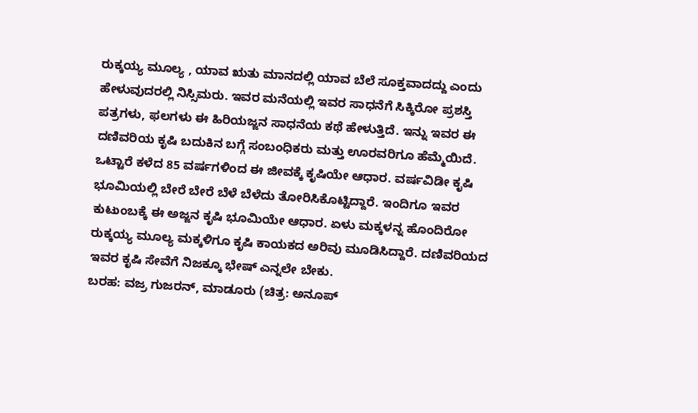ರುಕ್ಕಯ್ಯ ಮೂಲ್ಯ , ಯಾವ ಋತು ಮಾನದಲ್ಲಿ ಯಾವ ಬೆಲೆ ಸೂಕ್ತವಾದದ್ದು ಎಂದು ಹೇಳುವುದರಲ್ಲಿ ನಿಸ್ಸಿಮರು. ಇವರ ಮನೆಯಲ್ಲಿ ಇವರ ಸಾಧನೆಗೆ ಸಿಕ್ಕಿರೋ ಪ್ರಶಸ್ತಿ ಪತ್ರಗಳು, ಫಲಗಳು ಈ ಹಿರಿಯಜ್ಜನ ಸಾಧನೆಯ ಕಥೆ ಹೇಳುತ್ತಿದೆ. ಇನ್ನು ಇವರ ಈ ದಣಿವರಿಯ ಕೃಷಿ ಬದುಕಿನ ಬಗ್ಗೆ ಸಂಬಂಧಿಕರು ಮತ್ತು ಊರವರಿಗೂ ಹೆಮ್ಮೆಯಿದೆ.
ಒಟ್ಟಾರೆ ಕಳೆದ 85 ವರ್ಷಗಳಿಂದ ಈ ಜೀವಕ್ಕೆ ಕೃಷಿಯೇ ಆಧಾರ. ವರ್ಷವಿಡೀ ಕೃಷಿ ಭೂಮಿಯಲ್ಲಿ ಬೇರೆ ಬೇರೆ ಬೆಳೆ ಬೆಳೆದು ತೋರಿಸಿಕೊಟ್ಟಿದ್ದಾರೆ. ಇಂದಿಗೂ ಇವರ ಕುಟುಂಬಕ್ಕೆ ಈ ಅಜ್ಜನ ಕೃಷಿ ಭೂಮಿಯೇ ಆಧಾರ. ಏಳು ಮಕ್ಕಳನ್ನ ಹೊಂದಿರೋ ರುಕ್ಕಯ್ಯ ಮೂಲ್ಯ ಮಕ್ಕಳಿಗೂ ಕೃಷಿ ಕಾಯಕದ ಅರಿವು ಮೂಡಿಸಿದ್ದಾರೆ. ದಣಿವರಿಯದ ಇವರ ಕೃಷಿ ಸೇವೆಗೆ ನಿಜಕ್ಕೂ ಭೇಷ್ ಎನ್ನಲೇ ಬೇಕು.
ಬರಹ: ವಜ್ರ ಗುಜರನ್, ಮಾಡೂರು (ಚಿತ್ರ: ಅನೂಪ್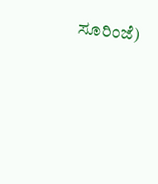ಸೂರಿಂಜೆ)